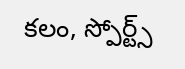కలం, స్పోర్ట్స్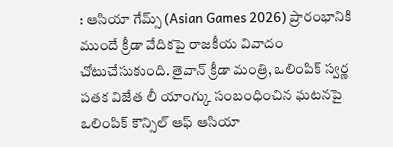: ఆసియా గేమ్స్ (Asian Games 2026) ప్రారంభానికి ముందే క్రీడా వేదికపై రాజకీయ వివాదం చోటుచేసుకుంది. తైవాన్ క్రీడా మంత్రి, ఒలింపిక్ స్వర్ణ పతక విజేత లీ యాంగ్కు సంబంధించిన ఘటనపై ఒలింపిక్ కౌన్సిల్ ఆఫ్ ఆసియా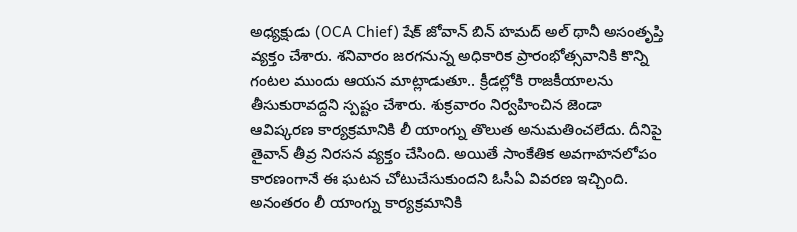అధ్యక్షుడు (OCA Chief) షేక్ జోవాన్ బిన్ హమద్ అల్ థానీ అసంతృప్తి వ్యక్తం చేశారు. శనివారం జరగనున్న అధికారిక ప్రారంభోత్సవానికి కొన్ని గంటల ముందు ఆయన మాట్లాడుతూ.. క్రీడల్లోకి రాజకీయాలను తీసుకురావద్దని స్పష్టం చేశారు. శుక్రవారం నిర్వహించిన జెండా ఆవిష్కరణ కార్యక్రమానికి లీ యాంగ్ను తొలుత అనుమతించలేదు. దీనిపై తైవాన్ తీవ్ర నిరసన వ్యక్తం చేసింది. అయితే సాంకేతిక అవగాహనలోపం కారణంగానే ఈ ఘటన చోటుచేసుకుందని ఓసీఏ వివరణ ఇచ్చింది. అనంతరం లీ యాంగ్ను కార్యక్రమానికి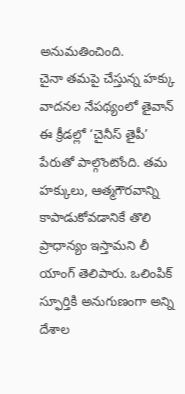అనుమతించింది.
చైనా తమపై చేస్తున్న హక్కు వాదనల నేపథ్యంలో తైవాన్ ఈ క్రీడల్లో ‘చైనీస్ తైపీ’ పేరుతో పాల్గొంటోంది. తమ హక్కులు, ఆత్మగౌరవాన్ని కాపాడుకోవడానికే తొలి ప్రాధాన్యం ఇస్తామని లీ యాంగ్ తెలిపారు. ఒలింపిక్ స్ఫూర్తికి అనుగుణంగా అన్ని దేశాల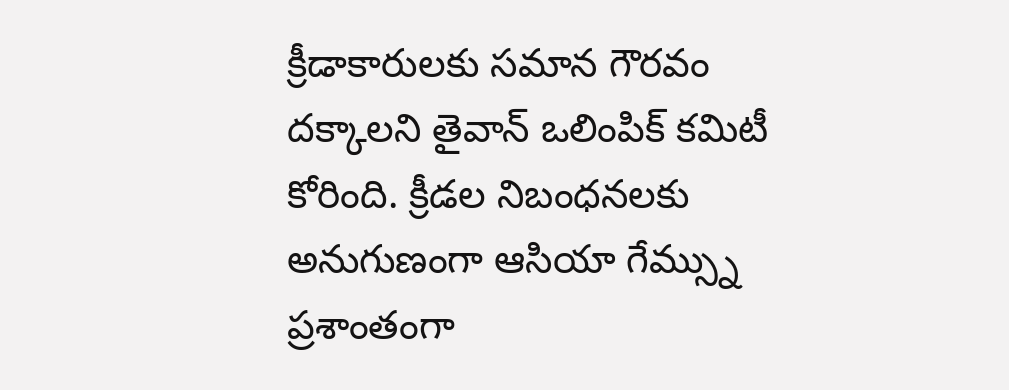క్రీడాకారులకు సమాన గౌరవం దక్కాలని తైవాన్ ఒలింపిక్ కమిటీ కోరింది. క్రీడల నిబంధనలకు అనుగుణంగా ఆసియా గేమ్స్ను ప్రశాంతంగా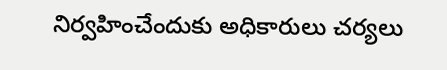నిర్వహించేందుకు అధికారులు చర్యలు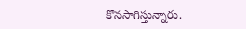కొనసాగిస్తున్నారు.